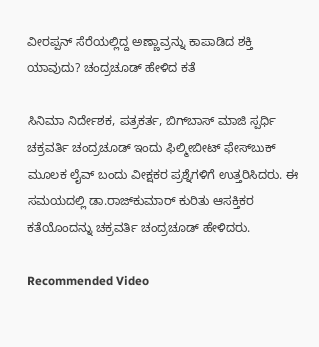ವೀರಪ್ಪನ್ ಸೆರೆಯಲ್ಲಿದ್ದ ಅಣ್ಣಾವ್ರನ್ನು ಕಾಪಾಡಿದ ಶಕ್ತಿ ಯಾವುದು? ಚಂದ್ರಚೂಡ್ ಹೇಳಿದ ಕತೆ

ಸಿನಿಮಾ ನಿರ್ದೇಶಕ, ಪತ್ರಕರ್ತ, ಬಿಗ್‌ಬಾಸ್ ಮಾಜಿ ಸ್ಪರ್ಧಿ ಚಕ್ರವರ್ತಿ ಚಂದ್ರಚೂಡ್ ಇಂದು ಫಿಲ್ಮೀಬೀಟ್ ಫೇಸ್‌ಬುಕ್ ಮೂಲಕ ಲೈವ್ ಬಂದು ವೀಕ್ಷಕರ ಪ್ರಶ್ನೆಗಳಿಗೆ ಉತ್ತರಿಸಿದರು. ಈ ಸಮಯದಲ್ಲಿ ಡಾ.ರಾಜ್‌ಕುಮಾರ್ ಕುರಿತು ಆಸಕ್ತಿಕರ ಕತೆಯೊಂದನ್ನು ಚಕ್ರವರ್ತಿ ಚಂದ್ರಚೂಡ್ ಹೇಳಿದರು.

Recommended Video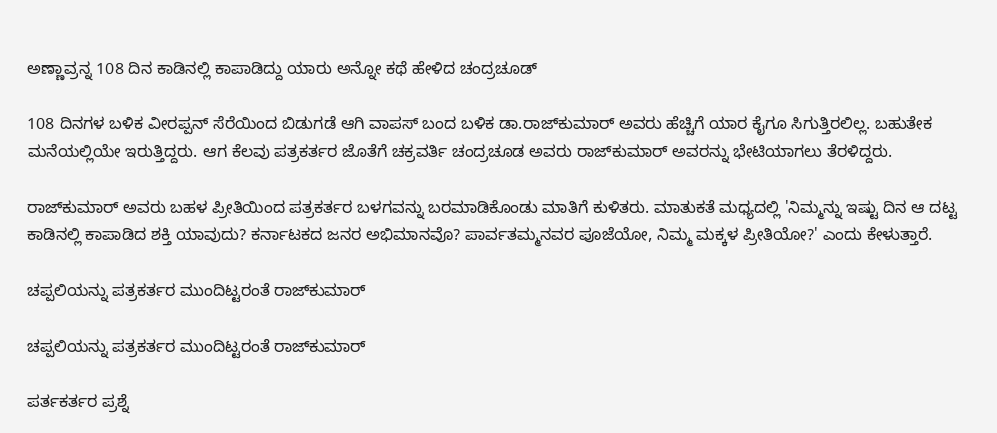ಅಣ್ಣಾವ್ರನ್ನ 108 ದಿನ ಕಾಡಿನಲ್ಲಿ ಕಾಪಾಡಿದ್ದು ಯಾರು ಅನ್ನೋ ಕಥೆ ಹೇಳಿದ ಚಂದ್ರಚೂಡ್

108 ದಿನಗಳ ಬಳಿಕ ವೀರಪ್ಪನ್ ಸೆರೆಯಿಂದ ಬಿಡುಗಡೆ ಆಗಿ ವಾಪಸ್ ಬಂದ ಬಳಿಕ ಡಾ.ರಾಜ್‌ಕುಮಾರ್ ಅವರು ಹೆಚ್ಚಿಗೆ ಯಾರ ಕೈಗೂ ಸಿಗುತ್ತಿರಲಿಲ್ಲ. ಬಹುತೇಕ ಮನೆಯಲ್ಲಿಯೇ ಇರುತ್ತಿದ್ದರು. ಆಗ ಕೆಲವು ಪತ್ರಕರ್ತರ ಜೊತೆಗೆ ಚಕ್ರವರ್ತಿ ಚಂದ್ರಚೂಡ ಅವರು ರಾಜ್‌ಕುಮಾರ್ ಅವರನ್ನು ಭೇಟಿಯಾಗಲು ತೆರಳಿದ್ದರು.

ರಾಜ್‌ಕುಮಾರ್ ಅವರು ಬಹಳ ಪ್ರೀತಿಯಿಂದ ಪತ್ರಕರ್ತರ ಬಳಗವನ್ನು ಬರಮಾಡಿಕೊಂಡು ಮಾತಿಗೆ ಕುಳಿತರು. ಮಾತುಕತೆ ಮಧ್ಯದಲ್ಲಿ 'ನಿಮ್ಮನ್ನು ಇಷ್ಟು ದಿನ ಆ ದಟ್ಟ ಕಾಡಿನಲ್ಲಿ ಕಾಪಾಡಿದ ಶಕ್ತಿ ಯಾವುದು? ಕರ್ನಾಟಕದ ಜನರ ಅಭಿಮಾನವೊ? ಪಾರ್ವತಮ್ಮನವರ ಪೂಜೆಯೋ, ನಿಮ್ಮ ಮಕ್ಕಳ ಪ್ರೀತಿಯೋ?' ಎಂದು ಕೇಳುತ್ತಾರೆ.

ಚಪ್ಪಲಿಯನ್ನು ಪತ್ರಕರ್ತರ ಮುಂದಿಟ್ಟರಂತೆ ರಾಜ್‌ಕುಮಾರ್

ಚಪ್ಪಲಿಯನ್ನು ಪತ್ರಕರ್ತರ ಮುಂದಿಟ್ಟರಂತೆ ರಾಜ್‌ಕುಮಾರ್

ಪರ್ತಕರ್ತರ ಪ್ರಶ್ನೆ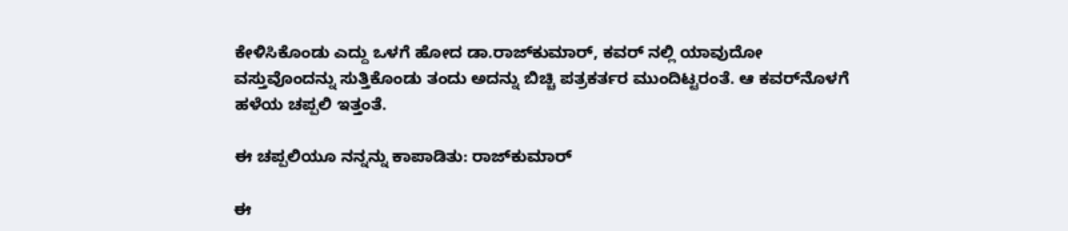ಕೇಳಿಸಿಕೊಂಡು ಎದ್ದು ಒಳಗೆ ಹೋದ ಡಾ.ರಾಜ್‌ಕುಮಾರ್, ಕವರ್‌ ನಲ್ಲಿ ಯಾವುದೋ ವಸ್ತುವೊಂದನ್ನು ಸುತ್ತಿಕೊಂಡು ತಂದು ಅದನ್ನು ಬಿಚ್ಚಿ ಪತ್ರಕರ್ತರ ಮುಂದಿಟ್ಟರಂತೆ. ಆ ಕವರ್‌ನೊಳಗೆ ಹಳೆಯ ಚಪ್ಪಲಿ ಇತ್ತಂತೆ.

ಈ ಚಪ್ಪಲಿಯೂ ನನ್ನನ್ನು ಕಾಪಾಡಿತು: ರಾಜ್‌ಕುಮಾರ್

ಈ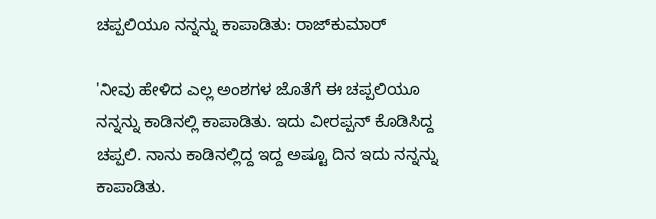ಚಪ್ಪಲಿಯೂ ನನ್ನನ್ನು ಕಾಪಾಡಿತು: ರಾಜ್‌ಕುಮಾರ್

'ನೀವು ಹೇಳಿದ ಎಲ್ಲ ಅಂಶಗಳ ಜೊತೆಗೆ ಈ ಚಪ್ಪಲಿಯೂ ನನ್ನನ್ನು ಕಾಡಿನಲ್ಲಿ ಕಾಪಾಡಿತು. ಇದು ವೀರಪ್ಪನ್ ಕೊಡಿಸಿದ್ದ ಚಪ್ಪಲಿ. ನಾನು ಕಾಡಿನಲ್ಲಿದ್ದ ಇದ್ದ ಅಷ್ಟೂ ದಿನ ಇದು ನನ್ನನ್ನು ಕಾಪಾಡಿತು.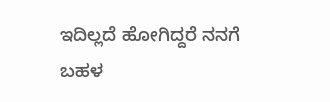ಇದಿಲ್ಲದೆ ಹೋಗಿದ್ದರೆ ನನಗೆ ಬಹಳ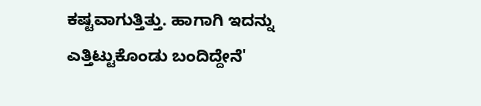ಕಷ್ಟವಾಗುತ್ತಿತ್ತು. ಹಾಗಾಗಿ ಇದನ್ನು ಎತ್ತಿಟ್ಟುಕೊಂಡು ಬಂದಿದ್ದೇನೆ'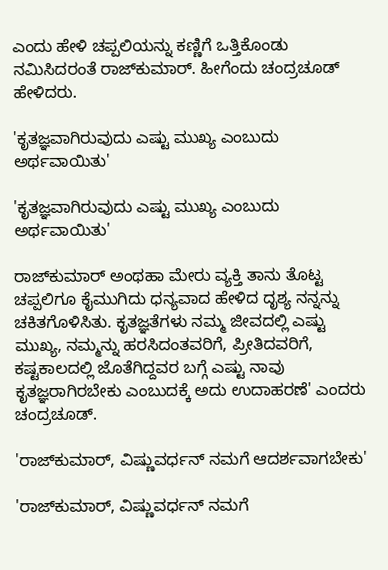ಎಂದು ಹೇಳಿ ಚಪ್ಪಲಿಯನ್ನು ಕಣ್ಣಿಗೆ ಒತ್ತಿಕೊಂಡು ನಮಿಸಿದರಂತೆ ರಾಜ್‌ಕುಮಾರ್. ಹೀಗೆಂದು ಚಂದ್ರಚೂಡ್ ಹೇಳಿದರು.

'ಕೃತಜ್ಞವಾಗಿರುವುದು ಎಷ್ಟು ಮುಖ್ಯ ಎಂಬುದು ಅರ್ಥವಾಯಿತು'

'ಕೃತಜ್ಞವಾಗಿರುವುದು ಎಷ್ಟು ಮುಖ್ಯ ಎಂಬುದು ಅರ್ಥವಾಯಿತು'

ರಾಜ್‌ಕುಮಾರ್ ಅಂಥಹಾ ಮೇರು ವ್ಯಕ್ತಿ ತಾನು ತೊಟ್ಟ ಚಪ್ಪಲಿಗೂ ಕೈಮುಗಿದು ಧನ್ಯವಾದ ಹೇಳಿದ ದೃಶ್ಯ ನನ್ನನ್ನು ಚಕಿತಗೊಳಿಸಿತು. ಕೃತಜ್ಞತೆಗಳು ನಮ್ಮ ಜೀವದಲ್ಲಿ ಎಷ್ಟು ಮುಖ್ಯ, ನಮ್ಮನ್ನು ಹರಸಿದಂತವರಿಗೆ, ಪ್ರೀತಿದವರಿಗೆ, ಕಷ್ಟಕಾಲದಲ್ಲಿ ಜೊತೆಗಿದ್ದವರ ಬಗ್ಗೆ ಎಷ್ಟು ನಾವು ಕೃತಜ್ಞರಾಗಿರಬೇಕು ಎಂಬುದಕ್ಕೆ ಅದು ಉದಾಹರಣೆ' ಎಂದರು ಚಂದ್ರಚೂಡ್.

'ರಾಜ್‌ಕುಮಾರ್, ವಿಷ್ಣುವರ್ಧನ್ ನಮಗೆ ಆದರ್ಶವಾಗಬೇಕು'

'ರಾಜ್‌ಕುಮಾರ್, ವಿಷ್ಣುವರ್ಧನ್ ನಮಗೆ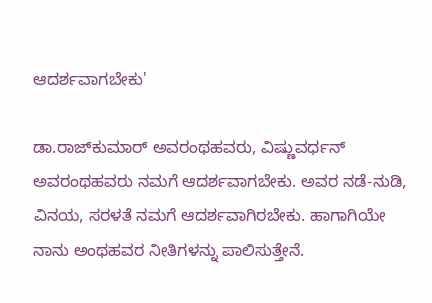ಆದರ್ಶವಾಗಬೇಕು'

ಡಾ.ರಾಜ್‌ಕುಮಾರ್ ಅವರಂಥಹವರು, ವಿಷ್ಣುವರ್ಧನ್ ಅವರಂಥಹವರು ನಮಗೆ ಆದರ್ಶವಾಗಬೇಕು. ಅವರ ನಡೆ-ನುಡಿ, ವಿನಯ, ಸರಳತೆ ನಮಗೆ ಆದರ್ಶವಾಗಿರಬೇಕು. ಹಾಗಾಗಿಯೇ ನಾನು ಅಂಥಹವರ ನೀತಿಗಳನ್ನು ಪಾಲಿಸುತ್ತೇನೆ.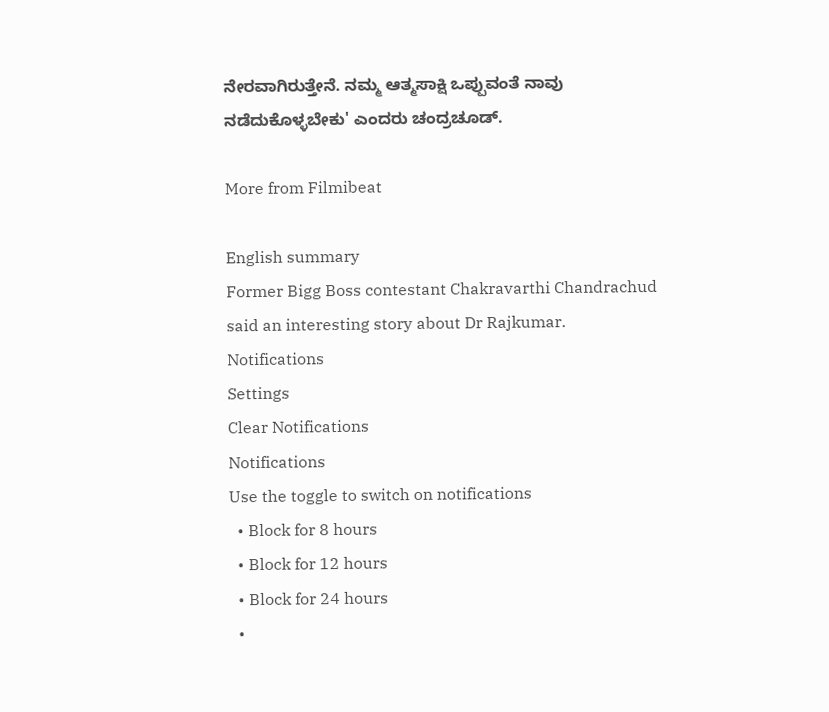ನೇರವಾಗಿರುತ್ತೇನೆ. ನಮ್ಮ ಆತ್ಮಸಾಕ್ಷಿ ಒಪ್ಪುವಂತೆ ನಾವು ನಡೆದುಕೊಳ್ಳಬೇಕು' ಎಂದರು ಚಂದ್ರಚೂಡ್.

More from Filmibeat

English summary
Former Bigg Boss contestant Chakravarthi Chandrachud said an interesting story about Dr Rajkumar.
Notifications
Settings
Clear Notifications
Notifications
Use the toggle to switch on notifications
  • Block for 8 hours
  • Block for 12 hours
  • Block for 24 hours
  •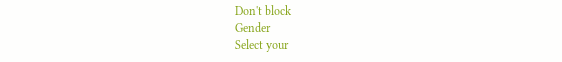Don't block
Gender
Select your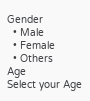Gender
  • Male
  • Female
  • Others
Age
Select your Age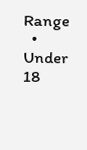Range
  • Under 18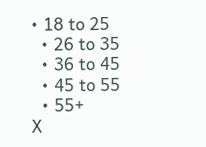• 18 to 25
  • 26 to 35
  • 36 to 45
  • 45 to 55
  • 55+
X